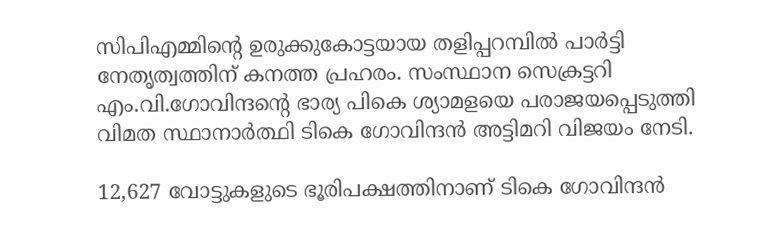സിപിഎമ്മിന്റെ ഉരുക്കുകോട്ടയായ തളിപ്പറമ്പില്‍ പാർട്ടി നേതൃത്വത്തിന് കനത്ത പ്രഹരം. സംസ്ഥാന സെക്രട്ടറി എം.വി.ഗോവിന്ദന്റെ ഭാര്യ പികെ ശ്യാമളയെ പരാജയപ്പെടുത്തി വിമത സ്ഥാനാർത്ഥി ടികെ ഗോവിന്ദൻ അട്ടിമറി വിജയം നേടി.

12,627 വോട്ടുകളുടെ ഭൂരിപക്ഷത്തിനാണ് ടികെ ഗോവിന്ദൻ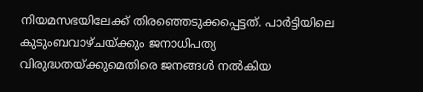നിയമസഭയിലേക്ക് തിരഞ്ഞെടുക്കപ്പെട്ടത്. പാർട്ടിയിലെ കുടുംബവാഴ്ചയ്ക്കും ജനാധിപത്യ വിരുദ്ധതയ്ക്കുമെതിരെ ജനങ്ങള്‍ നല്‍കിയ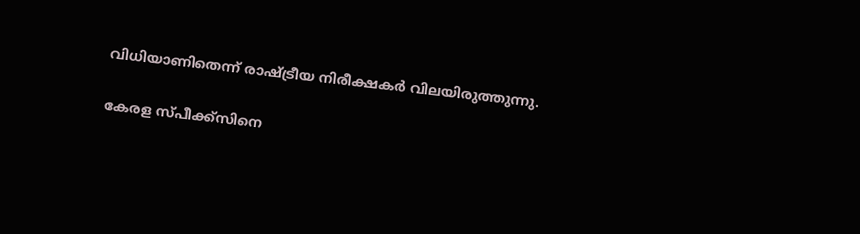വിധിയാണിതെന്ന് രാഷ്ട്രീയ നിരീക്ഷകർ വിലയിരുത്തുന്നു.

കേരള സ്പീക്ക്സിനെ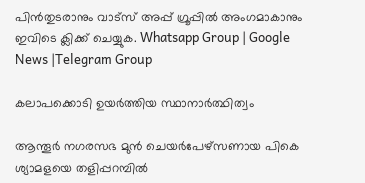പിൻതുടരാനും വാട്സ് അപ്പ് ഗ്രൂപ്പിൽ അംഗമാകാനും ഇവിടെ ക്ലിക്ക് ചെയ്യുക. Whatsapp Group | Google News |Telegram Group

കലാപക്കൊടി ഉയർത്തിയ സ്ഥാനാർത്ഥിത്വം

ആന്തൂർ നഗരസഭ മുൻ ചെയർപേഴ്സണായ പികെ ശ്യാമളയെ തളിപ്പറമ്പില്‍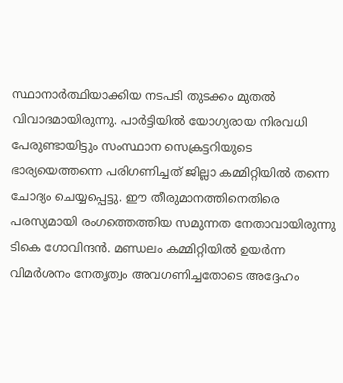സ്ഥാനാർത്ഥിയാക്കിയ നടപടി തുടക്കം മുതല്‍ വിവാദമായിരുന്നു. പാർട്ടിയില്‍ യോഗ്യരായ നിരവധി പേരുണ്ടായിട്ടും സംസ്ഥാന സെക്രട്ടറിയുടെ ഭാര്യയെത്തന്നെ പരിഗണിച്ചത് ജില്ലാ കമ്മിറ്റിയില്‍ തന്നെ ചോദ്യം ചെയ്യപ്പെട്ടു. ഈ തീരുമാനത്തിനെതിരെ പരസ്യമായി രംഗത്തെത്തിയ സമുന്നത നേതാവായിരുന്നു ടികെ ഗോവിന്ദൻ. മണ്ഡലം കമ്മിറ്റിയില്‍ ഉയർന്ന വിമർശനം നേതൃത്വം അവഗണിച്ചതോടെ അദ്ദേഹം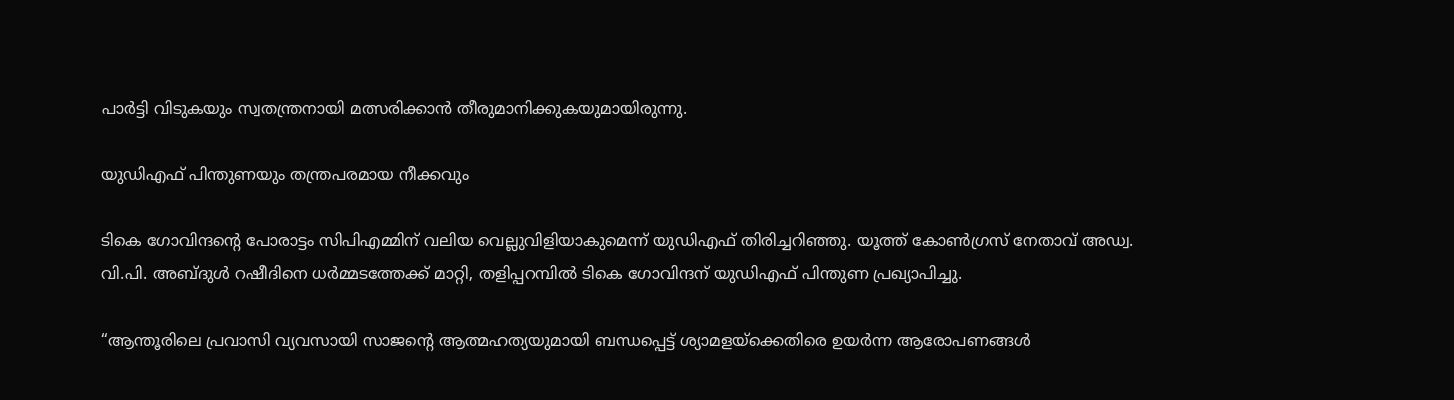പാർട്ടി വിടുകയും സ്വതന്ത്രനായി മത്സരിക്കാൻ തീരുമാനിക്കുകയുമായിരുന്നു.

യുഡിഎഫ് പിന്തുണയും തന്ത്രപരമായ നീക്കവും

ടികെ ഗോവിന്ദന്റെ പോരാട്ടം സിപിഎമ്മിന് വലിയ വെല്ലുവിളിയാകുമെന്ന് യുഡിഎഫ് തിരിച്ചറിഞ്ഞു. യൂത്ത് കോണ്‍ഗ്രസ് നേതാവ് അഡ്വ. വി.പി. അബ്ദുള്‍ റഷീദിനെ ധർമ്മടത്തേക്ക് മാറ്റി, തളിപ്പറമ്പില്‍ ടികെ ഗോവിന്ദന് യുഡിഎഫ് പിന്തുണ പ്രഖ്യാപിച്ചു.

“ആന്തൂരിലെ പ്രവാസി വ്യവസായി സാജന്റെ ആത്മഹത്യയുമായി ബന്ധപ്പെട്ട് ശ്യാമളയ്ക്കെതിരെ ഉയർന്ന ആരോപണങ്ങള്‍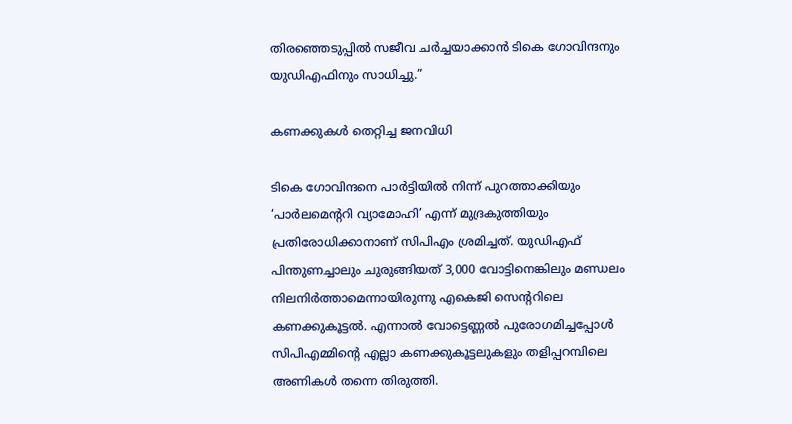തിരഞ്ഞെടുപ്പില്‍ സജീവ ചർച്ചയാക്കാൻ ടികെ ഗോവിന്ദനും യുഡിഎഫിനും സാധിച്ചു.”

കണക്കുകള്‍ തെറ്റിച്ച ജനവിധി

ടികെ ഗോവിന്ദനെ പാർട്ടിയില്‍ നിന്ന് പുറത്താക്കിയും ‘പാർലമെന്ററി വ്യാമോഹി’ എന്ന് മുദ്രകുത്തിയും പ്രതിരോധിക്കാനാണ് സിപിഎം ശ്രമിച്ചത്. യുഡിഎഫ് പിന്തുണച്ചാലും ചുരുങ്ങിയത് 3,000 വോട്ടിനെങ്കിലും മണ്ഡലം നിലനിർത്താമെന്നായിരുന്നു എകെജി സെന്ററിലെ കണക്കുകൂട്ടല്‍. എന്നാല്‍ വോട്ടെണ്ണല്‍ പുരോഗമിച്ചപ്പോള്‍ സിപിഎമ്മിന്റെ എല്ലാ കണക്കുകൂട്ടലുകളും തളിപ്പറമ്പിലെ അണികള്‍ തന്നെ തിരുത്തി.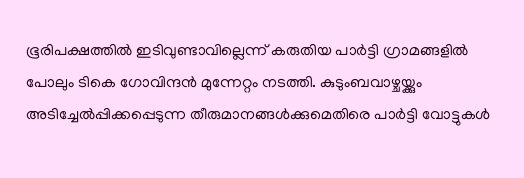ഭൂരിപക്ഷത്തില്‍ ഇടിവുണ്ടാവില്ലെന്ന് കരുതിയ പാർട്ടി ഗ്രാമങ്ങളില്‍ പോലും ടികെ ഗോവിന്ദൻ മുന്നേറ്റം നടത്തി. കുടുംബവാഴ്ചയ്ക്കും അടിച്ചേല്‍പ്പിക്കപ്പെടുന്ന തീരുമാനങ്ങള്‍ക്കുമെതിരെ പാർട്ടി വോട്ടുകള്‍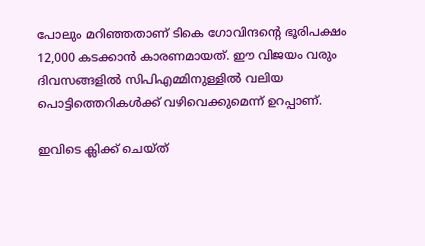പോലും മറിഞ്ഞതാണ് ടികെ ഗോവിന്ദന്റെ ഭൂരിപക്ഷം 12,000 കടക്കാൻ കാരണമായത്. ഈ വിജയം വരും ദിവസങ്ങളില്‍ സിപിഎമ്മിനുള്ളില്‍ വലിയ പൊട്ടിത്തെറികള്‍ക്ക് വഴിവെക്കുമെന്ന് ഉറപ്പാണ്.

ഇവിടെ ക്ലിക്ക് ചെയ്ത്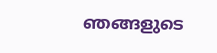ഞങ്ങളുടെ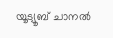യൂട്യൂബ് ചാനൽ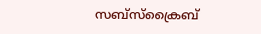സബ്സ്ക്രൈബ്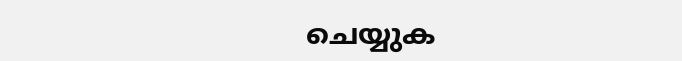ചെയ്യുക